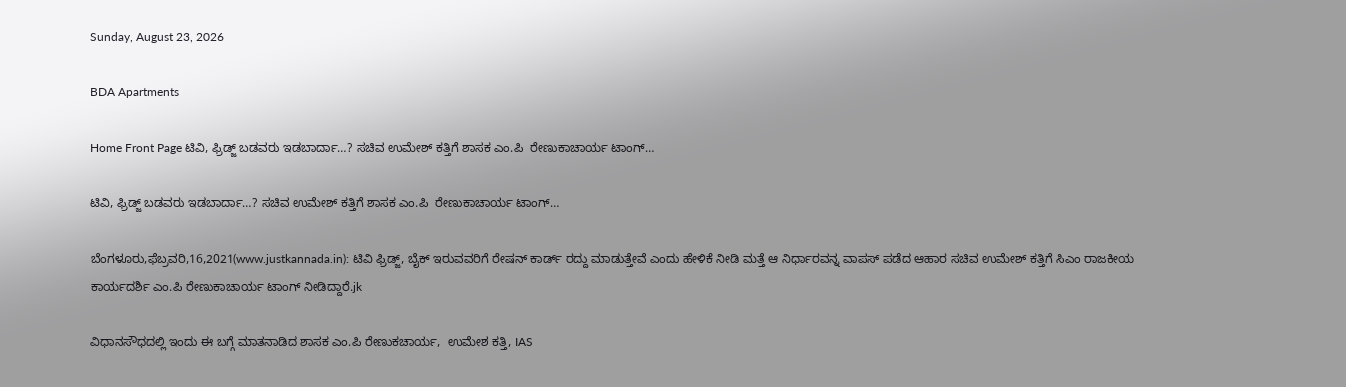Sunday, August 23, 2026

BDA Apartments

Home Front Page ಟಿವಿ, ಫ್ರಿಡ್ಜ್ ಬಡವರು ಇಡಬಾರ್ದಾ…? ಸಚಿವ ಉಮೇಶ್ ಕತ್ತಿಗೆ ಶಾಸಕ ಎಂ.ಪಿ  ರೇಣುಕಾಚಾರ್ಯ ಟಾಂಗ್…

ಟಿವಿ, ಫ್ರಿಡ್ಜ್ ಬಡವರು ಇಡಬಾರ್ದಾ…? ಸಚಿವ ಉಮೇಶ್ ಕತ್ತಿಗೆ ಶಾಸಕ ಎಂ.ಪಿ  ರೇಣುಕಾಚಾರ್ಯ ಟಾಂಗ್…

ಬೆಂಗಳೂರು,ಫೆಬ್ರವರಿ,16,2021(www.justkannada.in): ಟಿವಿ ಫ್ರಿಡ್ಜ್, ಬೈಕ್ ಇರುವವರಿಗೆ ರೇಷನ್ ಕಾರ್ಡ್ ರದ್ದು ಮಾಡುತ್ತೇವೆ ಎಂದು ಹೇಳಿಕೆ ನೀಡಿ ಮತ್ತೆ ಆ ನಿರ್ಧಾರವನ್ನ ವಾಪಸ್ ಪಡೆದ ಆಹಾರ ಸಚಿವ ಉಮೇಶ್ ಕತ್ತಿಗೆ ಸಿಎಂ ರಾಜಕೀಯ ಕಾರ್ಯದರ್ಶಿ ಎಂ.ಪಿ ರೇಣುಕಾಚಾರ್ಯ ಟಾಂಗ್ ನೀಡಿದ್ದಾರೆ.jk

ವಿಧಾನಸೌಧದಲ್ಲಿ ಇಂದು ಈ ಬಗ್ಗೆ ಮಾತನಾಡಿದ ಶಾಸಕ ಎಂ.ಪಿ ರೇಣುಕಚಾರ್ಯ,  ಉಮೇಶ ಕತ್ತಿ, IAS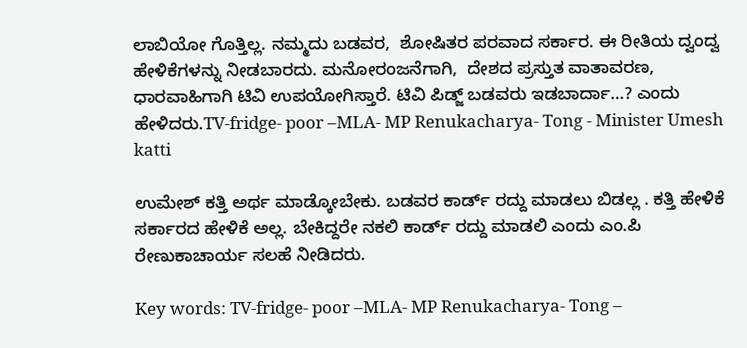ಲಾಬಿಯೋ ಗೊತ್ತಿಲ್ಲ. ನಮ್ಮದು ಬಡವರ,  ಶೋಷಿತರ ಪರವಾದ ಸರ್ಕಾರ. ಈ ರೀತಿಯ ದ್ವಂದ್ವ ಹೇಳಿಕೆಗಳನ್ನು ನೀಡಬಾರದು. ಮನೋರಂಜನೆಗಾಗಿ,  ದೇಶದ ಪ್ರಸ್ತುತ ವಾತಾವರಣ,  ಧಾರವಾಹಿಗಾಗಿ ಟಿವಿ ಉಪಯೋಗಿಸ್ತಾರೆ. ಟಿವಿ ಪಿಡ್ಜ್ ಬಡವರು ಇಡಬಾರ್ದಾ…? ಎಂದು ಹೇಳಿದರು.TV-fridge- poor –MLA- MP Renukacharya- Tong - Minister Umesh katti

ಉಮೇಶ್ ಕತ್ತಿ ಅರ್ಥ ಮಾಡ್ಕೋಬೇಕು. ಬಡವರ ಕಾರ್ಡ್ ರದ್ದು ಮಾಡಲು ಬಿಡಲ್ಲ . ಕತ್ತಿ ಹೇಳಿಕೆ ಸರ್ಕಾರದ ಹೇಳಿಕೆ ಅಲ್ಲ. ಬೇಕಿದ್ದರೇ ನಕಲಿ ಕಾರ್ಡ್ ರದ್ದು ಮಾಡಲಿ ಎಂದು ಎಂ.ಪಿ ರೇಣುಕಾಚಾರ್ಯ ಸಲಹೆ ನೀಡಿದರು.

Key words: TV-fridge- poor –MLA- MP Renukacharya- Tong –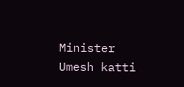Minister Umesh katti